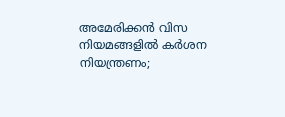അമേരിക്കൻ വിസ നിയമങ്ങളിൽ കർശന നിയന്ത്രണം;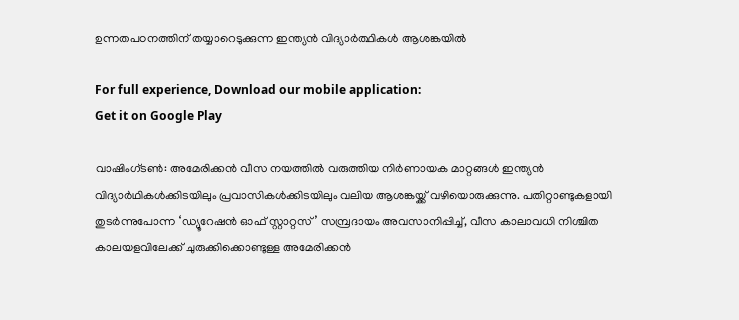ഉന്നതപഠനത്തിന് തയ്യാറെടുക്കുന്ന ഇന്ത്യൻ വിദ്യാർത്ഥികൾ ആശങ്കയിൽ

For full experience, Download our mobile application:
Get it on Google Play

വാഷിംഗ്ടൺ: അമേരിക്കൻ വീസ നയത്തിൽ വരുത്തിയ നിർണായക മാറ്റങ്ങൾ ഇന്ത്യൻ വിദ്യാർഥികൾക്കിടയിലും പ്രവാസികൾക്കിടയിലും വലിയ ആശങ്കയ്ക്ക് വഴിയൊരുക്കുന്നു. പതിറ്റാണ്ടുകളായി തുടർന്നുപോന്ന ‘ഡ്യൂറേഷൻ ഓഫ് സ്റ്റാറ്റസ്’ സമ്പ്രദായം അവസാനിപ്പിച്ച്, വീസ കാലാവധി നിശ്ചിത കാലയളവിലേക്ക് ചുരുക്കിക്കൊണ്ടുള്ള അമേരിക്കൻ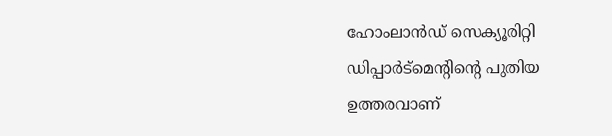ഹോംലാൻഡ് സെക്യൂരിറ്റി ഡിപ്പാർട്മെന്റിന്റെ പുതിയ ഉത്തരവാണ്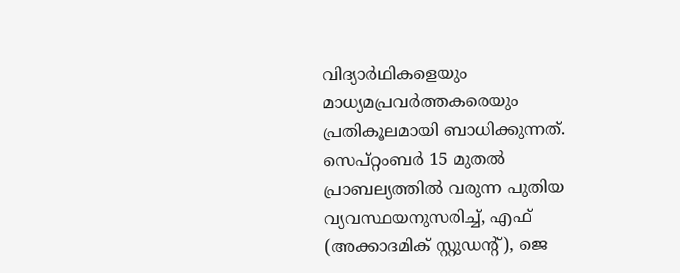വിദ്യാർഥികളെയും മാധ്യമപ്രവർത്തകരെയും പ്രതികൂലമായി ബാധിക്കുന്നത്.
സെപ്റ്റംബർ 15 മുതൽ പ്രാബല്യത്തിൽ വരുന്ന പുതിയ വ്യവസ്ഥയനുസരിച്ച്, എഫ് (അക്കാദമിക് സ്റ്റുഡന്റ്), ജെ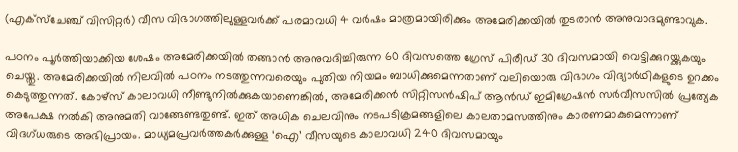(എക്സ്ചേഞ്ച് വിസിറ്റർ) വീസ വിഭാഗത്തിലുള്ളവർക്ക് പരമാവധി 4 വർഷം മാത്രമായിരിക്കും അമേരിക്കയിൽ തുടരാൻ അനുവാദമുണ്ടാവുക.

പഠനം പൂർത്തിയാക്കിയ ശേഷം അമേരിക്കയിൽ തങ്ങാൻ അനുവദിച്ചിരുന്ന 60 ദിവസത്തെ ഗ്രേസ് പിരീഡ് 30 ദിവസമായി വെട്ടിക്കുറയ്ക്കുകയും ചെയ്തു. അമേരിക്കയിൽ നിലവിൽ പഠനം നടത്തുന്നവരെയും പുതിയ നിയമം ബാധിക്കുമെന്നതാണ് വലിയൊരു വിഭാഗം വിദ്യാർഥികളുടെ ഉറക്കം കെടുത്തുന്നത്. കോഴ്സ് കാലാവധി നീണ്ടുനിൽക്കുകയാണെങ്കിൽ, അമേരിക്കൻ സിറ്റിസൻഷിപ് ആൻഡ് ഇമിഗ്രേഷൻ സർവീസസിൽ പ്രത്യേക അപേക്ഷ നൽകി അനുമതി വാങ്ങേണ്ടതുണ്ട്. ഇത് അധിക ചെലവിനും നടപടിക്രമങ്ങളിലെ കാലതാമസത്തിനും കാരണമാകുമെന്നാണ് വിദഗ്ധരുടെ അഭിപ്രായം. മാധ്യമപ്രവർത്തകർക്കുള്ള ‘ഐ’ വീസയുടെ കാലാവധി 240 ദിവസമായും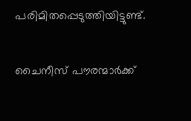പരിമിതപ്പെടുത്തിയിട്ടുണ്ട്.

ചൈനീസ് പൗരന്മാർക്ക്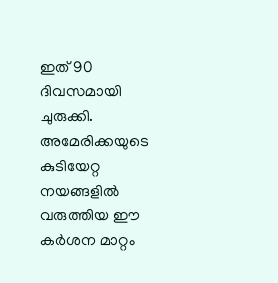ഇത് 90 ദിവസമായി ചുരുക്കി.
അമേരിക്കയുടെ കുടിയേറ്റ നയങ്ങളിൽ വരുത്തിയ ഈ കർശന മാറ്റം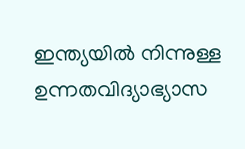ഇന്ത്യയിൽ നിന്നുള്ള ഉന്നതവിദ്യാഭ്യാസ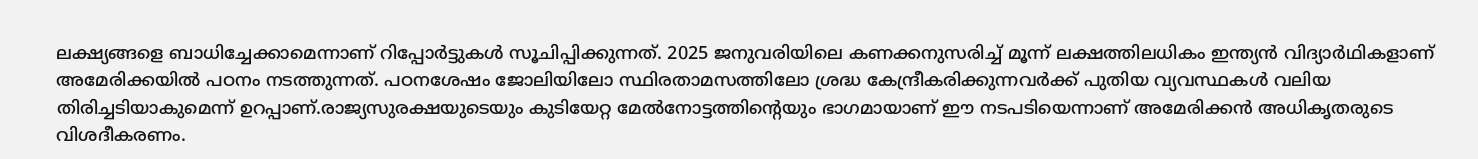ലക്ഷ്യങ്ങളെ ബാധിച്ചേക്കാമെന്നാണ് റിപ്പോർട്ടുകൾ സൂചിപ്പിക്കുന്നത്. 2025 ജനുവരിയിലെ കണക്കനുസരിച്ച് മൂന്ന് ലക്ഷത്തിലധികം ഇന്ത്യൻ വിദ്യാർഥികളാണ് അമേരിക്കയിൽ പഠനം നടത്തുന്നത്. പഠനശേഷം ജോലിയിലോ സ്ഥിരതാമസത്തിലോ ശ്രദ്ധ കേന്ദ്രീകരിക്കുന്നവർക്ക് പുതിയ വ്യവസ്ഥകൾ വലിയ തിരിച്ചടിയാകുമെന്ന് ഉറപ്പാണ്.രാജ്യസുരക്ഷയുടെയും കുടിയേറ്റ മേൽനോട്ടത്തിന്റെയും ഭാഗമായാണ് ഈ നടപടിയെന്നാണ് അമേരിക്കൻ അധികൃതരുടെ വിശദീകരണം.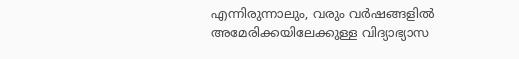എന്നിരുന്നാലും, വരും വർഷങ്ങളിൽ അമേരിക്കയിലേക്കുള്ള വിദ്യാഭ്യാസ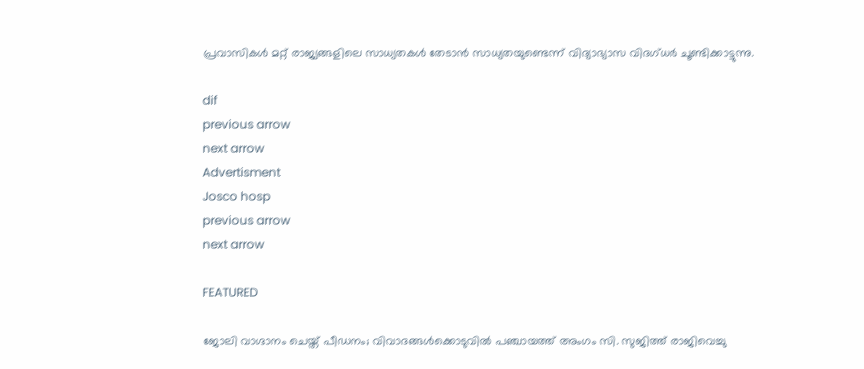പ്രവാസികൾ മറ്റ് രാജ്യങ്ങളിലെ സാധ്യതകൾ തേടാൻ സാധ്യതയുണ്ടെന്ന് വിദ്യാഭ്യാസ വിദഗ്ധർ ചൂണ്ടിക്കാട്ടുന്നു.

dif
previous arrow
next arrow
Advertisment
Josco hosp
previous arrow
next arrow

FEATURED

ജോലി വാഗ്ദാനം ചെയ്ത് പീഡനം; വിവാദങ്ങൾക്കൊടുവിൽ പഞ്ചായത്ത് അംഗം സി. സുജിത്ത് രാജിവെച്ചു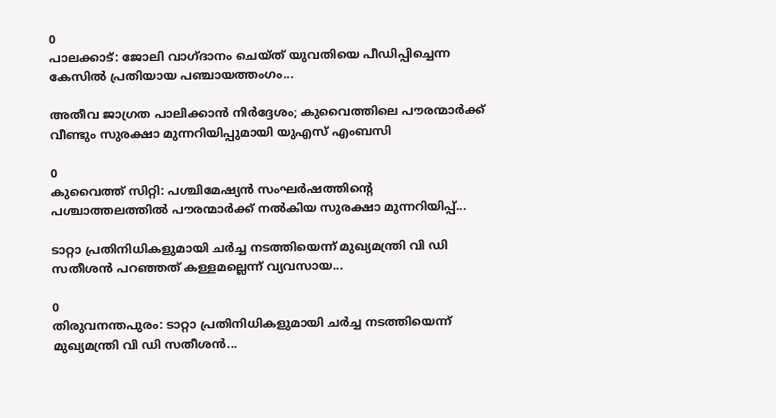0
പാലക്കാട്: ജോലി വാഗ്ദാനം ചെയ്ത് യുവതിയെ പീഡിപ്പിച്ചെന്ന കേസില്‍ പ്രതിയായ പഞ്ചായത്തംഗം...

അതീവ ജാഗ്രത പാലിക്കാൻ നിർദ്ദേശം; കുവൈത്തിലെ പൗരന്മാർക്ക് വീണ്ടും സുരക്ഷാ മുന്നറിയിപ്പുമായി യുഎസ് എംബസി

0
കുവൈത്ത് സിറ്റി: പശ്ചിമേഷ്യൻ സംഘർഷത്തിന്‍റെ പശ്ചാത്തലത്തിൽ പൗരന്മാർക്ക് നൽകിയ സുരക്ഷാ മുന്നറിയിപ്പ്...

ടാറ്റാ പ്രതിനിധികളുമായി ചർച്ച നടത്തിയെന്ന് മുഖ്യമന്ത്രി വി ഡി സതീശൻ പറഞ്ഞത് കള്ളമല്ലെന്ന് വ്യവസായ...

0
തിരുവനന്തപുരം: ടാറ്റാ പ്രതിനിധികളുമായി ചർച്ച നടത്തിയെന്ന് മുഖ്യമന്ത്രി വി ഡി സതീശൻ...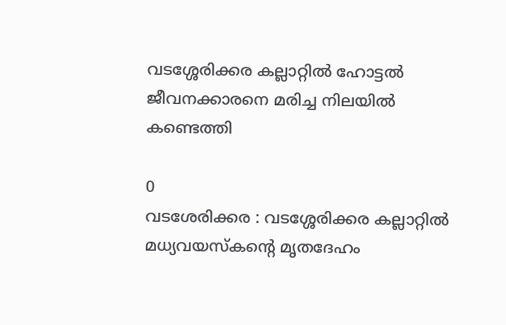വടശ്ശേരിക്കര കല്ലാറ്റിൽ ഹോട്ടൽ ജീവനക്കാരനെ മരിച്ച നിലയിൽ കണ്ടെത്തി

0
വടശേരിക്കര : വടശ്ശേരിക്കര കല്ലാറ്റിൽ മധ്യവയസ്കന്റെ മൃതദേഹം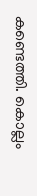കണ്ടെത്തി. കൊല്ലം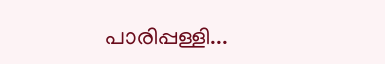പാരിപ്പള്ളി...